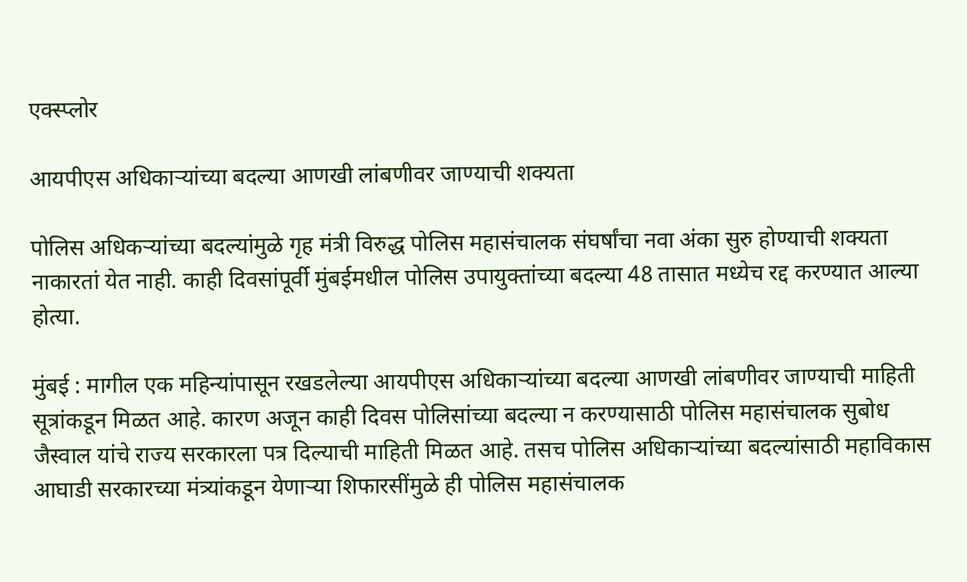एक्स्प्लोर

आयपीएस अधिकाऱ्यांच्या बदल्या आणखी लांबणीवर जाण्याची शक्यता

पोलिस अधिकऱ्यांच्या बदल्यांमुळे गृह मंत्री विरुद्ध पोलिस महासंचालक संघर्षांचा नवा अंका सुरु होण्याची शक्यता नाकारतां येत नाही. काही दिवसांपूर्वी मुंबईमधील पोलिस उपायुक्तांच्या बदल्या 48 तासात मध्येच रद्द करण्यात आल्या होत्या.

मुंबई : मागील एक महिन्यांपासून रखडलेल्या आयपीएस अधिकाऱ्यांच्या बदल्या आणखी लांबणीवर जाण्याची माहिती सूत्रांकडून मिळत आहे. कारण अजून काही दिवस पोलिसांच्या बदल्या न करण्यासाठी पोलिस महासंचालक सुबोध जैस्वाल यांचे राज्य सरकारला पत्र दिल्याची माहिती मिळत आहे. तसच पोलिस अधिकाऱ्यांच्या बदल्यांसाठी महाविकास आघाडी सरकारच्या मंत्र्यांकडून येणाऱ्या शिफारसींमुळे ही पोलिस महासंचालक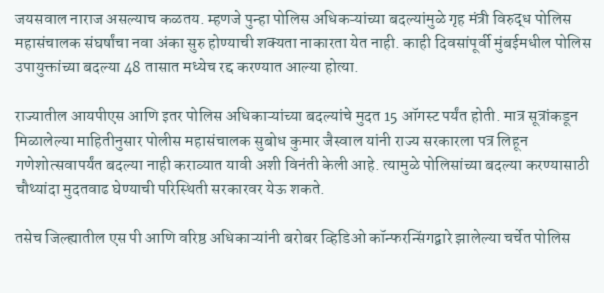जयसवाल नाराज असल्याच कळतय. म्हणजे पुन्हा पोलिस अधिकऱ्यांच्या बदल्यांमुळे गृह मंत्री विरुद्ध पोलिस महासंचालक संघर्षांचा नवा अंका सुरु होण्याची शक्यता नाकारता येत नाही. काही दिवसांपूर्वी मुंबईमधील पोलिस उपायुक्तांच्या बदल्या 48 तासात मध्येच रद्द करण्यात आल्या होत्या.

राज्यातील आयपीएस आणि इतर पोलिस अधिकाऱ्यांच्या बदल्यांचे मुदत 15 ऑगस्ट पर्यंत होती. मात्र सूत्रांकडून मिळालेल्या माहितीनुसार पोलीस महासंचालक सुबोध कुमार जैस्वाल यांनी राज्य सरकारला पत्र लिहून गणेशोत्सवापर्यंत बदल्या नाही कराव्यात यावी अशी विनंती केली आहे. त्यामुळे पोलिसांच्या बदल्या करण्यासाठी चौथ्यांदा मुदतवाढ घेण्याची परिस्थिती सरकारवर येऊ शकते.

तसेच जिल्ह्यातील एस पी आणि वरिष्ठ अधिकाऱ्यांनी बरोबर व्हिडिओ कॉन्फरन्सिंगद्वारे झालेल्या चर्चेत पोलिस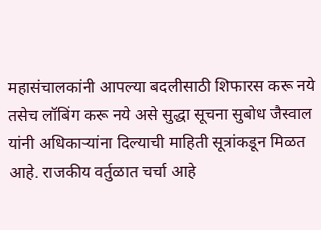महासंचालकांनी आपल्या बदलीसाठी शिफारस करू नये तसेच लॉबिंग करू नये असे सुद्धा सूचना सुबोध जैस्वाल यांनी अधिकाऱ्यांना दिल्याची माहिती सूत्रांकडून मिळत आहे. राजकीय वर्तुळात चर्चा आहे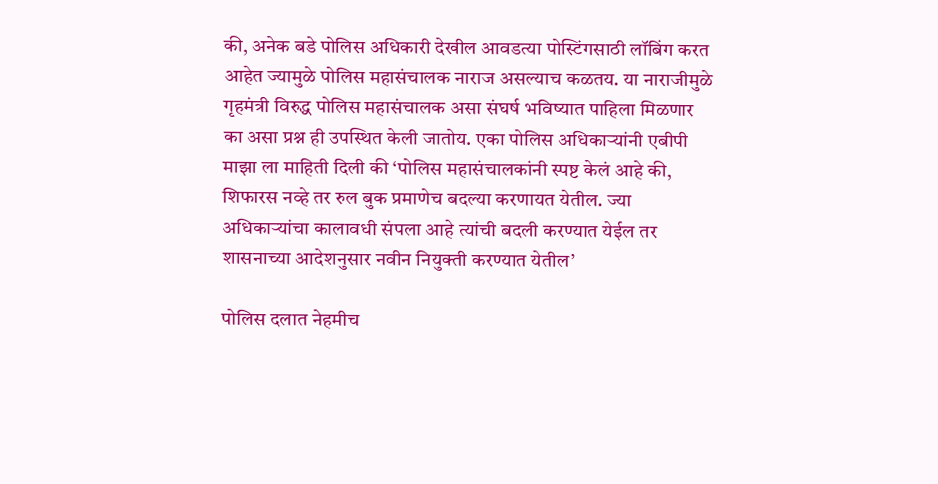की, अनेक बडे पोलिस अधिकारी देखील आवडत्या पोस्टिंगसाठी लॉबिंग करत आहेत ज्यामुळे पोलिस महासंचालक नाराज असल्याच कळतय. या नाराजीमुळे गृहमंत्री विरुद्ध पोलिस महासंचालक असा संघर्ष भविष्यात पाहिला मिळणार का असा प्रश्न ही उपस्थित केली जातोय. एका पोलिस अधिकाऱ्यांनी एबीपी माझा ला माहिती दिली की ‘पोलिस महासंचालकांनी स्पष्ट केलं आहे की, शिफारस नव्हे तर रुल बुक प्रमाणेच बदल्या करणायत येतील. ज्या अधिकाऱ्यांचा कालावधी संपला आहे त्यांची बदली करण्यात येईल तर शासनाच्या आदेशनुसार नवीन नियुक्ती करण्यात येतील’

पोलिस दलात नेहमीच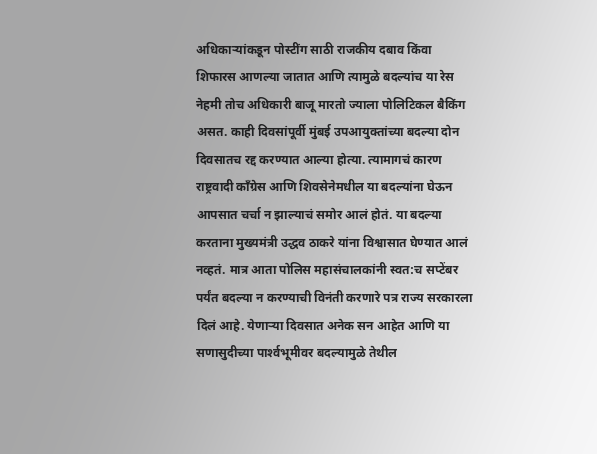अधिकाऱ्यांकडून पोस्टींग साठी राजकीय दबाव किंवा शिफारस आणल्या जातात आणि त्यामुळे बदल्यांच या रेस नेहमी तोच अधिकारी बाजू मारतो ज्याला पोलिटिकल बैकिंग असत. काही दिवसांपूर्वी मुंबई उपआयुक्तांच्या बदल्या दोन दिवसातच रद्द करण्यात आल्या होत्या. त्यामागचं कारण राष्ट्रवादी काँग्रेस आणि शिवसेनेमधील या बदल्यांना घेऊन आपसात चर्चा न झाल्याचं समोर आलं होतं. या बदल्या करताना मुख्यमंत्री उद्धव ठाकरे यांना विश्वासात घेण्यात आलं नव्हतं. मात्र आता पोलिस महासंचालकांनी स्वत:च सप्टेंबर पर्यंत बदल्या न करण्याची विनंती करणारे पत्र राज्य सरकारला दिलं आहे. येणाऱ्या दिवसात अनेक सन आहेत आणि या सणासुदीच्या पार्श्‍वभूमीवर बदल्यामुळे तेथील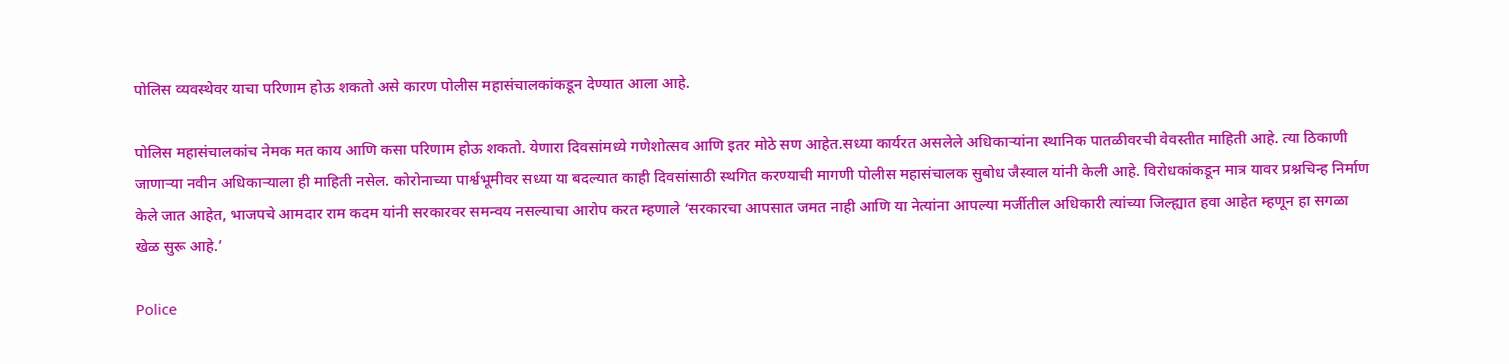पोलिस व्यवस्थेवर याचा परिणाम होऊ शकतो असे कारण पोलीस महासंचालकांकडून देण्यात आला आहे.

पोलिस महासंचालकांच नेमक मत काय आणि कसा परिणाम होऊ शकतो. येणारा दिवसांमध्ये गणेशोत्सव आणि इतर मोठे सण आहेत.सध्या कार्यरत असलेले अधिकाऱ्यांना स्थानिक पातळीवरची वेवस्तीत माहिती आहे. त्या ठिकाणी जाणाऱ्या नवीन अधिकाऱ्याला ही माहिती नसेल. कोरोनाच्या पार्श्वभूमीवर सध्या या बदल्यात काही दिवसांसाठी स्थगित करण्याची मागणी पोलीस महासंचालक सुबोध जैस्वाल यांनी केली आहे. विरोधकांकडून मात्र यावर प्रश्नचिन्ह निर्माण केले जात आहेत, भाजपचे आमदार राम कदम यांनी सरकारवर समन्वय नसल्याचा आरोप करत म्हणाले ‘सरकारचा आपसात जमत नाही आणि या नेत्यांना आपल्या मर्जीतील अधिकारी त्यांच्या जिल्ह्यात हवा आहेत म्हणून हा सगळा खेळ सुरू आहे.’

Police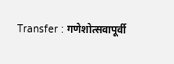Transfer : गणेशोत्सवापूर्वी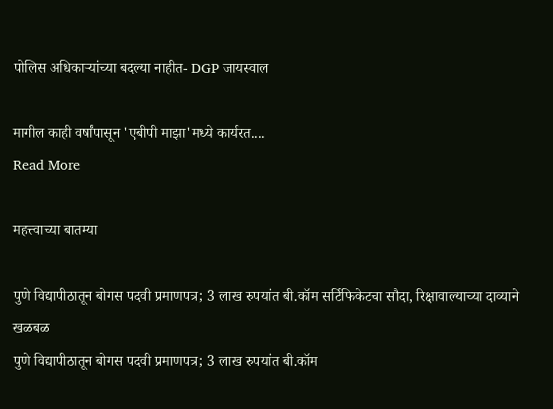पोलिस अधिकाऱ्यांच्या बदल्या नाहीत- DGP जायस्वाल

मागील काही वर्षांपासून 'एबीपी माझा'मध्ये कार्यरत....
Read More

महत्त्वाच्या बातम्या

पुणे विद्यापीठातून बोगस पदवी प्रमाणपत्र; 3 लाख रुपयांत बी.कॉम सर्टिफिकेटचा सौदा, रिक्षावाल्याच्या दाव्याने खळबळ
पुणे विद्यापीठातून बोगस पदवी प्रमाणपत्र; 3 लाख रुपयांत बी.कॉम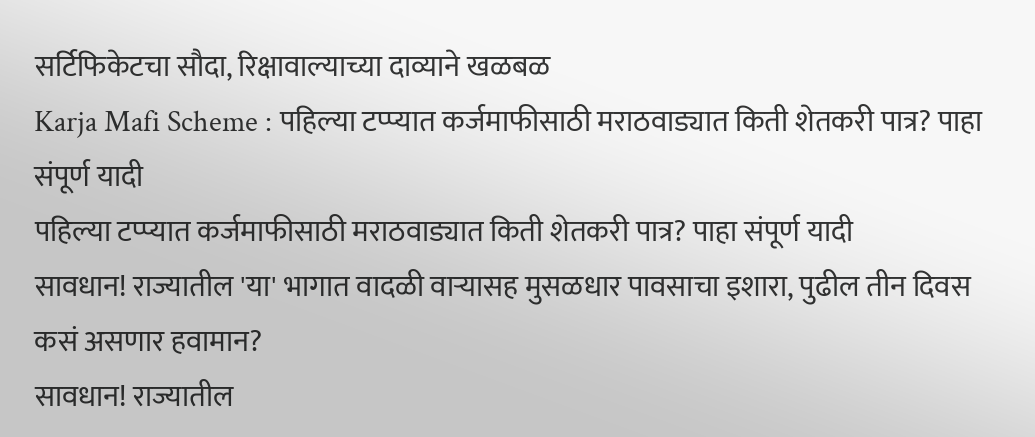सर्टिफिकेटचा सौदा, रिक्षावाल्याच्या दाव्याने खळबळ
Karja Mafi Scheme : पहिल्या टप्प्यात कर्जमाफीसाठी मराठवाड्यात किती शेतकरी पात्र? पाहा संपूर्ण यादी
पहिल्या टप्प्यात कर्जमाफीसाठी मराठवाड्यात किती शेतकरी पात्र? पाहा संपूर्ण यादी
सावधान! राज्यातील 'या' भागात वादळी वाऱ्यासह मुसळधार पावसाचा इशारा, पुढील तीन दिवस कसं असणार हवामान?
सावधान! राज्यातील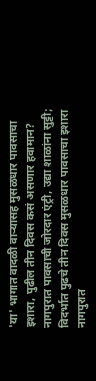'या' भागात वादळी वाऱ्यासह मुसळधार पावसाचा इशारा, पुढील तीन दिवस कसं असणार हवामान?
नागपुरात पावसाची जोरदार एंट्री, उद्या शाळांना सुट्टी; विदर्भात पुढचे तीन दिवस मुसळधार पावसाचा इशारा
नागपुरात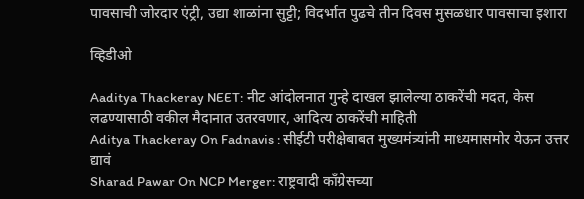पावसाची जोरदार एंट्री, उद्या शाळांना सुट्टी; विदर्भात पुढचे तीन दिवस मुसळधार पावसाचा इशारा

व्हिडीओ

Aaditya Thackeray NEET: नीट आंदोलनात गुन्हे दाखल झालेल्या ठाकरेंची मदत, केस लढण्यासाठी वकील मैदानात उतरवणार, आदित्य ठाकरेंची माहिती
Aditya Thackeray On Fadnavis : सीईटी परीक्षेबाबत मुख्यमंत्र्यांनी माध्यमासमोर येऊन उत्तर द्यावं
Sharad Pawar On NCP Merger: राष्ट्रवादी काँग्रेसच्या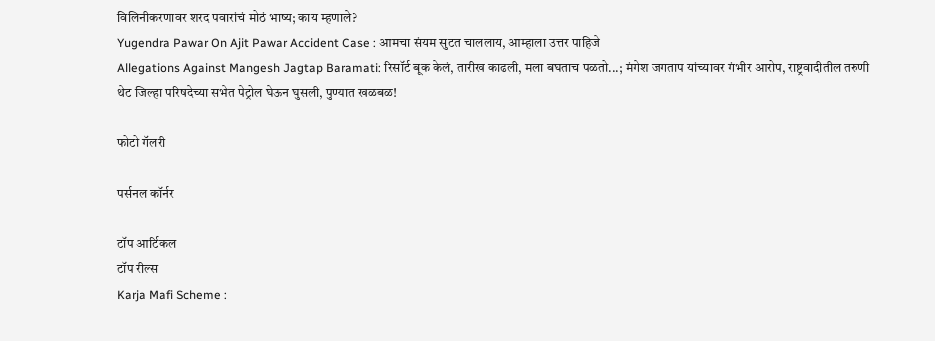विलिनीकरणावर शरद पवारांचं मोठं भाष्य; काय म्हणाले?
Yugendra Pawar On Ajit Pawar Accident Case : आमचा संयम सुटत चाललाय, आम्हाला उत्तर पाहिजे
Allegations Against Mangesh Jagtap Baramati: रिसॉर्ट बूक केलं, तारीख काढली, मला बघताच पळतो...; मंगेश जगताप यांच्यावर गंभीर आरोप, राष्ट्रवादीतील तरुणी थेट जिल्हा परिषदेच्या सभेत पेट्रोल घेऊन घुसली, पुण्यात खळबळ!

फोटो गॅलरी

पर्सनल कॉर्नर

टॉप आर्टिकल
टॉप रील्स
Karja Mafi Scheme :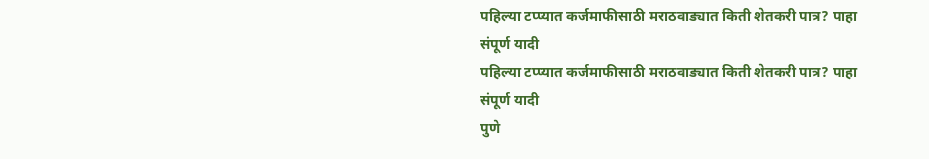पहिल्या टप्प्यात कर्जमाफीसाठी मराठवाड्यात किती शेतकरी पात्र? पाहा संपूर्ण यादी
पहिल्या टप्प्यात कर्जमाफीसाठी मराठवाड्यात किती शेतकरी पात्र? पाहा संपूर्ण यादी
पुणे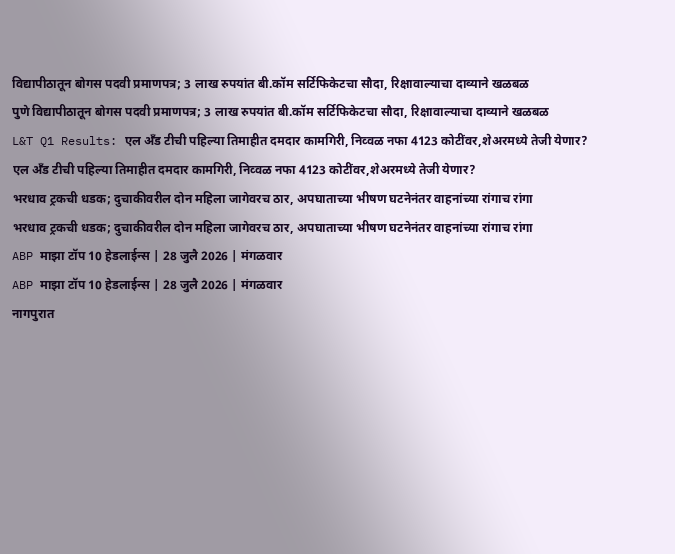विद्यापीठातून बोगस पदवी प्रमाणपत्र; 3 लाख रुपयांत बी.कॉम सर्टिफिकेटचा सौदा, रिक्षावाल्याचा दाव्याने खळबळ
पुणे विद्यापीठातून बोगस पदवी प्रमाणपत्र; 3 लाख रुपयांत बी.कॉम सर्टिफिकेटचा सौदा, रिक्षावाल्याचा दाव्याने खळबळ
L&T Q1 Results: एल अँड टीची पहिल्या तिमाहीत दमदार कामगिरी, निव्वळ नफा 4123 कोटींवर,शेअरमध्ये तेजी येणार?
एल अँड टीची पहिल्या तिमाहीत दमदार कामगिरी, निव्वळ नफा 4123 कोटींवर,शेअरमध्ये तेजी येणार?
भरधाव ट्रकची धडक; दुचाकीवरील दोन महिला जागेवरच ठार, अपघाताच्या भीषण घटनेनंतर वाहनांच्या रांगाच रांगा
भरधाव ट्रकची धडक; दुचाकीवरील दोन महिला जागेवरच ठार, अपघाताच्या भीषण घटनेनंतर वाहनांच्या रांगाच रांगा
ABP माझा टॉप 10 हेडलाईन्स | 28 जुलै 2026 | मंगळवार
ABP माझा टॉप 10 हेडलाईन्स | 28 जुलै 2026 | मंगळवार
नागपुरात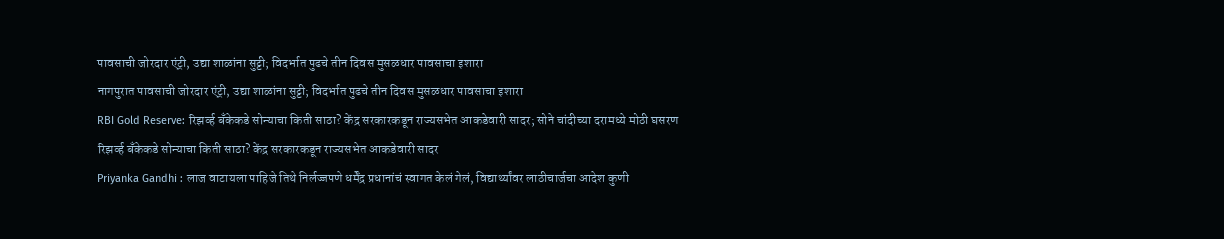पावसाची जोरदार एंट्री, उद्या शाळांना सुट्टी; विदर्भात पुढचे तीन दिवस मुसळधार पावसाचा इशारा
नागपुरात पावसाची जोरदार एंट्री, उद्या शाळांना सुट्टी; विदर्भात पुढचे तीन दिवस मुसळधार पावसाचा इशारा
RBI Gold Reserve: रिझर्व्ह बँकेकडे सोन्याचा किती साठा? केंद्र सरकारकडून राज्यसभेत आकडेवारी सादर; सोने चांदीच्या दरामध्ये मोठी घसरण
रिझर्व्ह बँकेकडे सोन्याचा किती साठा? केंद्र सरकारकडून राज्यसभेत आकडेवारी सादर
Priyanka Gandhi : लाज वाटायला पाहिजे तिथे निर्लज्जपणे धर्मेंद्र प्रधानांचं स्वागत केलं गेलं, विद्यार्थ्यांवर लाठीचार्जचा आदेश कुणी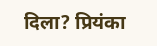दिला? प्रियंका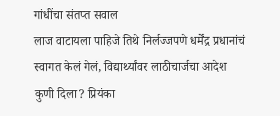गांधींचा संतप्त सवाल
लाज वाटायला पाहिजे तिथे निर्लज्जपणे धर्मेंद्र प्रधानांचं स्वागत केलं गेलं, विद्यार्थ्यांवर लाठीचार्जचा आदेश कुणी दिला? प्रियंका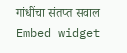गांधींचा संतप्त सवाल
Embed widget